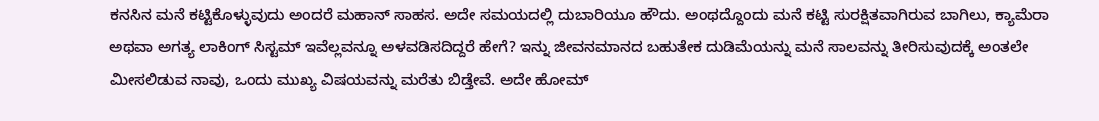ಕನಸಿನ ಮನೆ ಕಟ್ಟಿಕೊಳ್ಳುವುದು ಅಂದರೆ ಮಹಾನ್ ಸಾಹಸ. ಅದೇ ಸಮಯದಲ್ಲಿ ದುಬಾರಿಯೂ ಹೌದು. ಅಂಥದ್ದೊಂದು ಮನೆ ಕಟ್ಟಿ ಸುರಕ್ಷಿತವಾಗಿರುವ ಬಾಗಿಲು, ಕ್ಯಾಮೆರಾ ಅಥವಾ ಅಗತ್ಯ ಲಾಕಿಂಗ್ ಸಿಸ್ಟಮ್ ಇವೆಲ್ಲವನ್ನೂ ಅಳವಡಿಸದಿದ್ದರೆ ಹೇಗೆ? ಇನ್ನು ಜೀವನಮಾನದ ಬಹುತೇಕ ದುಡಿಮೆಯನ್ನು ಮನೆ ಸಾಲವನ್ನು ತೀರಿಸುವುದಕ್ಕೆ ಅಂತಲೇ ಮೀಸಲಿಡುವ ನಾವು, ಒಂದು ಮುಖ್ಯ ವಿಷಯವನ್ನು ಮರೆತು ಬಿಡ್ತೇವೆ. ಅದೇ ಹೋಮ್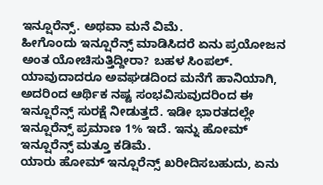ಇನ್ಷೂರೆನ್ಸ್. ಅಥವಾ ಮನೆ ವಿಮೆ.
ಹೀಗೊಂದು ಇನ್ಷೂರೆನ್ಸ್ ಮಾಡಿಸಿದರೆ ಏನು ಪ್ರಯೋಜನ ಅಂತ ಯೋಚಿಸುತ್ತಿದ್ದೀರಾ? ಬಹಳ ಸಿಂಪಲ್. ಯಾವುದಾದರೂ ಅವಘಡದಿಂದ ಮನೆಗೆ ಹಾನಿಯಾಗಿ, ಅದರಿಂದ ಆರ್ಥಿಕ ನಷ್ಟ ಸಂಭವಿಸುವುದರಿಂದ ಈ ಇನ್ಷೂರೆನ್ಸ್ ಸುರಕ್ಷೆ ನೀಡುತ್ತದೆ. ಇಡೀ ಭಾರತದಲ್ಲೇ ಇನ್ಷೂರೆನ್ಸ್ ಪ್ರಮಾಣ 1% ಇದೆ. ಇನ್ನು ಹೋಮ್ ಇನ್ಷೂರೆನ್ಸ್ ಮತ್ತೂ ಕಡಿಮೆ.
ಯಾರು ಹೋಮ್ ಇನ್ಷೂರೆನ್ಸ್ ಖರೀದಿಸಬಹುದು, ಏನು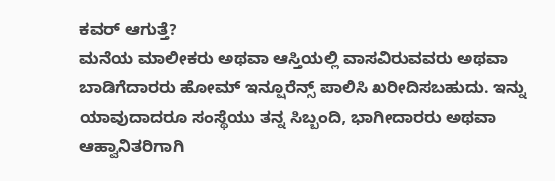ಕವರ್ ಆಗುತ್ತೆ?
ಮನೆಯ ಮಾಲೀಕರು ಅಥವಾ ಆಸ್ತಿಯಲ್ಲಿ ವಾಸವಿರುವವರು ಅಥವಾ ಬಾಡಿಗೆದಾರರು ಹೋಮ್ ಇನ್ಷೂರೆನ್ಸ್ ಪಾಲಿಸಿ ಖರೀದಿಸಬಹುದು. ಇನ್ನು ಯಾವುದಾದರೂ ಸಂಸ್ಥೆಯು ತನ್ನ ಸಿಬ್ಬಂದಿ, ಭಾಗೀದಾರರು ಅಥವಾ ಆಹ್ವಾನಿತರಿಗಾಗಿ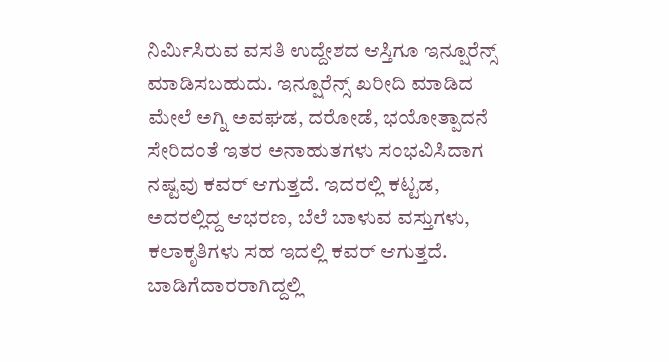ನಿರ್ಮಿಸಿರುವ ವಸತಿ ಉದ್ದೇಶದ ಆಸ್ತಿಗೂ ಇನ್ಷೂರೆನ್ಸ್ ಮಾಡಿಸಬಹುದು. ಇನ್ಷೂರೆನ್ಸ್ ಖರೀದಿ ಮಾಡಿದ ಮೇಲೆ ಅಗ್ನಿ ಅವಘಡ, ದರೋಡೆ, ಭಯೋತ್ಪಾದನೆ ಸೇರಿದಂತೆ ಇತರ ಅನಾಹುತಗಳು ಸಂಭವಿಸಿದಾಗ ನಷ್ಟವು ಕವರ್ ಆಗುತ್ತದೆ. ಇದರಲ್ಲಿ ಕಟ್ಟಡ, ಅದರಲ್ಲಿದ್ದ ಆಭರಣ, ಬೆಲೆ ಬಾಳುವ ವಸ್ತುಗಳು, ಕಲಾಕೃತಿಗಳು ಸಹ ಇದಲ್ಲಿ ಕವರ್ ಆಗುತ್ತದೆ. ಬಾಡಿಗೆದಾರರಾಗಿದ್ದಲ್ಲಿ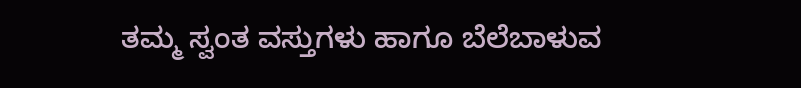ತಮ್ಮ ಸ್ವಂತ ವಸ್ತುಗಳು ಹಾಗೂ ಬೆಲೆಬಾಳುವ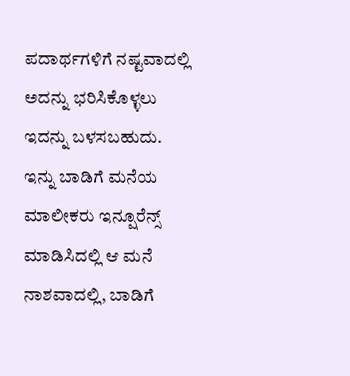ಪದಾರ್ಥಗಳಿಗೆ ನಷ್ಟವಾದಲ್ಲಿ ಅದನ್ನು ಭರಿಸಿಕೊಳ್ಳಲು ಇದನ್ನು ಬಳಸಬಹುದು. ಇನ್ನು ಬಾಡಿಗೆ ಮನೆಯ ಮಾಲೀಕರು ಇನ್ಷೂರೆನ್ಸ್ ಮಾಡಿಸಿದಲ್ಲಿ ಆ ಮನೆ ನಾಶವಾದಲ್ಲಿ, ಬಾಡಿಗೆ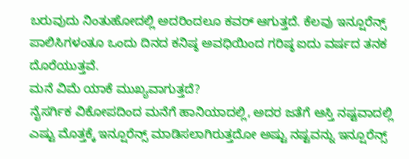ಬರುವುದು ನಿಂತುಹೋದಲ್ಲಿ ಅದರಿಂದಲೂ ಕವರ್ ಆಗುತ್ತದೆ. ಕೆಲವು ಇನ್ಷೂರೆನ್ಸ್ ಪಾಲಿಸಿಗಳಂತೂ ಒಂದು ದಿನದ ಕನಿಷ್ಠ ಅವಧಿಯಿಂದ ಗರಿಷ್ಠ ಐದು ವರ್ಷದ ತನಕ ದೊರೆಯುತ್ತವೆ.
ಮನೆ ವಿಮೆ ಯಾಕೆ ಮುಖ್ಯವಾಗುತ್ತದೆ?
ನೈಸರ್ಗಿಕ ವಿಕೋಪದಿಂದ ಮನೆಗೆ ಹಾನಿಯಾದಲ್ಲಿ, ಅದರ ಜತೆಗೆ ಆಸ್ತಿ ನಷ್ಟವಾದಲ್ಲಿ ಎಷ್ಟು ಮೊತ್ತಕ್ಕೆ ಇನ್ಷೂರೆನ್ಸ್ ಮಾಡಿಸಲಾಗಿರುತ್ತದೋ ಅಷ್ಟು ನಷ್ಟವನ್ನು ಇನ್ಷೂರೆನ್ಸ್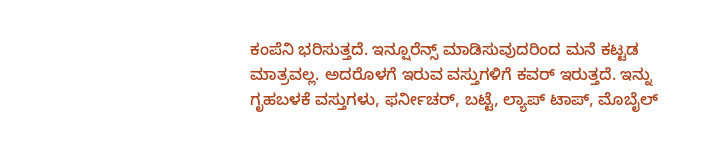ಕಂಪೆನಿ ಭರಿಸುತ್ತದೆ. ಇನ್ಷೂರೆನ್ಸ್ ಮಾಡಿಸುವುದರಿಂದ ಮನೆ ಕಟ್ಟಡ ಮಾತ್ರವಲ್ಲ. ಅದರೊಳಗೆ ಇರುವ ವಸ್ತುಗಳಿಗೆ ಕವರ್ ಇರುತ್ತದೆ. ಇನ್ನು ಗೃಹಬಳಕೆ ವಸ್ತುಗಳು, ಫರ್ನೀಚರ್, ಬಟ್ಟೆ, ಲ್ಯಾಪ್ ಟಾಪ್, ಮೊಬೈಲ್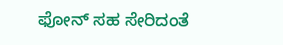ಫೋನ್ ಸಹ ಸೇರಿದಂತೆ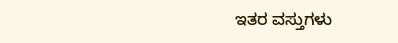ಇತರ ವಸ್ತುಗಳು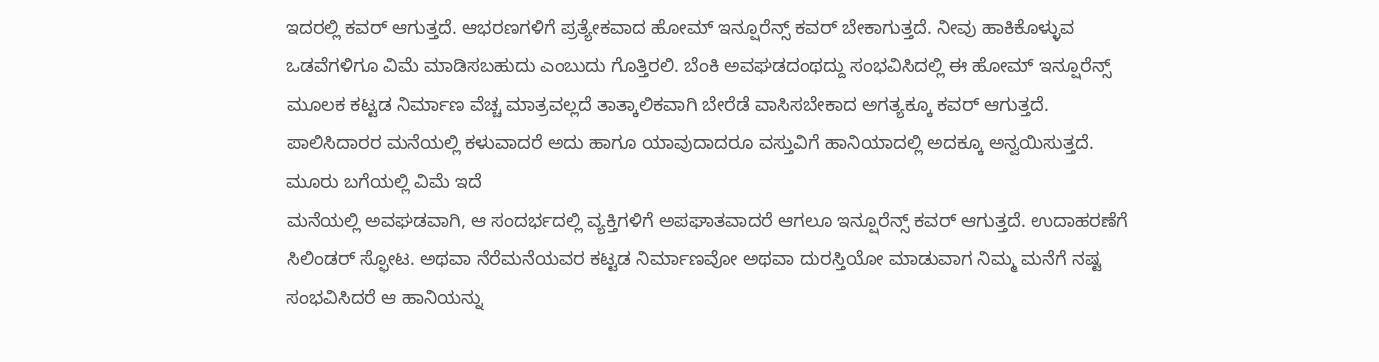ಇದರಲ್ಲಿ ಕವರ್ ಆಗುತ್ತದೆ. ಆಭರಣಗಳಿಗೆ ಪ್ರತ್ಯೇಕವಾದ ಹೋಮ್ ಇನ್ಷೂರೆನ್ಸ್ ಕವರ್ ಬೇಕಾಗುತ್ತದೆ. ನೀವು ಹಾಕಿಕೊಳ್ಳುವ ಒಡವೆಗಳಿಗೂ ವಿಮೆ ಮಾಡಿಸಬಹುದು ಎಂಬುದು ಗೊತ್ತಿರಲಿ. ಬೆಂಕಿ ಅವಘಡದಂಥದ್ದು ಸಂಭವಿಸಿದಲ್ಲಿ ಈ ಹೋಮ್ ಇನ್ಷೂರೆನ್ಸ್ ಮೂಲಕ ಕಟ್ಟಡ ನಿರ್ಮಾಣ ವೆಚ್ಚ ಮಾತ್ರವಲ್ಲದೆ ತಾತ್ಕಾಲಿಕವಾಗಿ ಬೇರೆಡೆ ವಾಸಿಸಬೇಕಾದ ಅಗತ್ಯಕ್ಕೂ ಕವರ್ ಆಗುತ್ತದೆ. ಪಾಲಿಸಿದಾರರ ಮನೆಯಲ್ಲಿ ಕಳುವಾದರೆ ಅದು ಹಾಗೂ ಯಾವುದಾದರೂ ವಸ್ತುವಿಗೆ ಹಾನಿಯಾದಲ್ಲಿ ಅದಕ್ಕೂ ಅನ್ವಯಿಸುತ್ತದೆ.
ಮೂರು ಬಗೆಯಲ್ಲಿ ವಿಮೆ ಇದೆ
ಮನೆಯಲ್ಲಿ ಅವಘಡವಾಗಿ, ಆ ಸಂದರ್ಭದಲ್ಲಿ ವ್ಯಕ್ತಿಗಳಿಗೆ ಅಪಘಾತವಾದರೆ ಆಗಲೂ ಇನ್ಷೂರೆನ್ಸ್ ಕವರ್ ಆಗುತ್ತದೆ. ಉದಾಹರಣೆಗೆ ಸಿಲಿಂಡರ್ ಸ್ಫೋಟ. ಅಥವಾ ನೆರೆಮನೆಯವರ ಕಟ್ಟಡ ನಿರ್ಮಾಣವೋ ಅಥವಾ ದುರಸ್ತಿಯೋ ಮಾಡುವಾಗ ನಿಮ್ಮ ಮನೆಗೆ ನಷ್ಟ ಸಂಭವಿಸಿದರೆ ಆ ಹಾನಿಯನ್ನು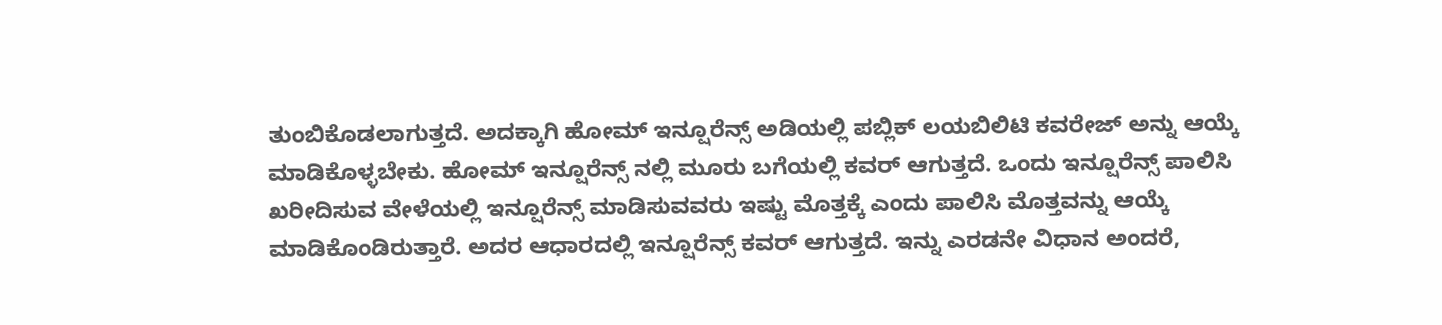ತುಂಬಿಕೊಡಲಾಗುತ್ತದೆ. ಅದಕ್ಕಾಗಿ ಹೋಮ್ ಇನ್ಷೂರೆನ್ಸ್ ಅಡಿಯಲ್ಲಿ ಪಬ್ಲಿಕ್ ಲಯಬಿಲಿಟಿ ಕವರೇಜ್ ಅನ್ನು ಆಯ್ಕೆ ಮಾಡಿಕೊಳ್ಳಬೇಕು. ಹೋಮ್ ಇನ್ಷೂರೆನ್ಸ್ ನಲ್ಲಿ ಮೂರು ಬಗೆಯಲ್ಲಿ ಕವರ್ ಆಗುತ್ತದೆ. ಒಂದು ಇನ್ಷೂರೆನ್ಸ್ ಪಾಲಿಸಿ ಖರೀದಿಸುವ ವೇಳೆಯಲ್ಲಿ ಇನ್ಷೂರೆನ್ಸ್ ಮಾಡಿಸುವವರು ಇಷ್ಟು ಮೊತ್ತಕ್ಕೆ ಎಂದು ಪಾಲಿಸಿ ಮೊತ್ತವನ್ನು ಆಯ್ಕೆ ಮಾಡಿಕೊಂಡಿರುತ್ತಾರೆ. ಅದರ ಆಧಾರದಲ್ಲಿ ಇನ್ಷೂರೆನ್ಸ್ ಕವರ್ ಆಗುತ್ತದೆ. ಇನ್ನು ಎರಡನೇ ವಿಧಾನ ಅಂದರೆ,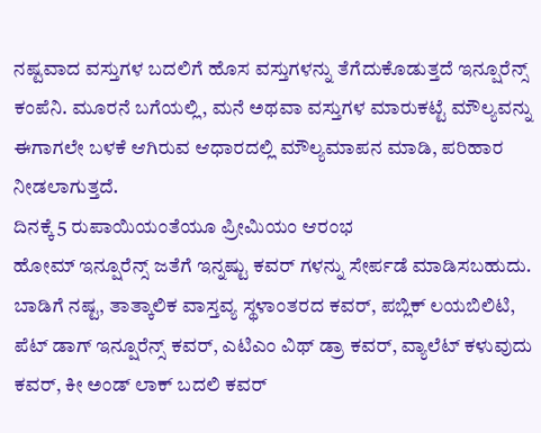ನಷ್ಟವಾದ ವಸ್ತುಗಳ ಬದಲಿಗೆ ಹೊಸ ವಸ್ತುಗಳನ್ನು ತೆಗೆದುಕೊಡುತ್ತದೆ ಇನ್ಷೂರೆನ್ಸ್ ಕಂಪೆನಿ. ಮೂರನೆ ಬಗೆಯಲ್ಲಿ, ಮನೆ ಅಥವಾ ವಸ್ತುಗಳ ಮಾರುಕಟ್ಟೆ ಮೌಲ್ಯವನ್ನು ಈಗಾಗಲೇ ಬಳಕೆ ಆಗಿರುವ ಆಧಾರದಲ್ಲಿ ಮೌಲ್ಯಮಾಪನ ಮಾಡಿ, ಪರಿಹಾರ ನೀಡಲಾಗುತ್ತದೆ.
ದಿನಕ್ಕೆ 5 ರುಪಾಯಿಯಂತೆಯೂ ಪ್ರೀಮಿಯಂ ಆರಂಭ
ಹೋಮ್ ಇನ್ಷೂರೆನ್ಸ್ ಜತೆಗೆ ಇನ್ನಷ್ಟು ಕವರ್ ಗಳನ್ನು ಸೇರ್ಪಡೆ ಮಾಡಿಸಬಹುದು. ಬಾಡಿಗೆ ನಷ್ಟ, ತಾತ್ಕಾಲಿಕ ವಾಸ್ತವ್ಯ ಸ್ಥಳಾಂತರದ ಕವರ್, ಪಬ್ಲಿಕ್ ಲಯಬಿಲಿಟಿ, ಪೆಟ್ ಡಾಗ್ ಇನ್ಷೂರೆನ್ಸ್ ಕವರ್, ಎಟಿಎಂ ವಿಥ್ ಡ್ರಾ ಕವರ್, ವ್ಯಾಲೆಟ್ ಕಳುವುದು ಕವರ್, ಕೀ ಅಂಡ್ ಲಾಕ್ ಬದಲಿ ಕವರ್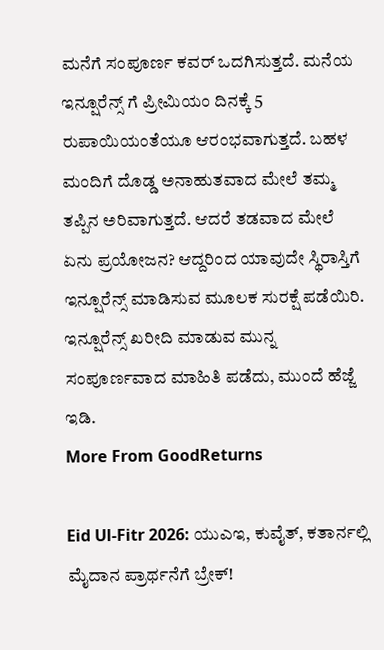ಮನೆಗೆ ಸಂಪೂರ್ಣ ಕವರ್ ಒದಗಿಸುತ್ತದೆ. ಮನೆಯ ಇನ್ಷೂರೆನ್ಸ್ ಗೆ ಪ್ರೀಮಿಯಂ ದಿನಕ್ಕೆ 5 ರುಪಾಯಿಯಂತೆಯೂ ಆರಂಭವಾಗುತ್ತದೆ. ಬಹಳ ಮಂದಿಗೆ ದೊಡ್ಡ ಅನಾಹುತವಾದ ಮೇಲೆ ತಮ್ಮ ತಪ್ಪಿನ ಅರಿವಾಗುತ್ತದೆ. ಆದರೆ ತಡವಾದ ಮೇಲೆ ಏನು ಪ್ರಯೋಜನ? ಆದ್ದರಿಂದ ಯಾವುದೇ ಸ್ಥಿರಾಸ್ತಿಗೆ ಇನ್ಷೂರೆನ್ಸ್ ಮಾಡಿಸುವ ಮೂಲಕ ಸುರಕ್ಷೆ ಪಡೆಯಿರಿ. ಇನ್ಷೂರೆನ್ಸ್ ಖರೀದಿ ಮಾಡುವ ಮುನ್ನ ಸಂಪೂರ್ಣವಾದ ಮಾಹಿತಿ ಪಡೆದು, ಮುಂದೆ ಹೆಜ್ಜೆ ಇಡಿ.
More From GoodReturns

Eid Ul-Fitr 2026: ಯುಎಇ, ಕುವೈತ್, ಕತಾರ್ನಲ್ಲಿ ಮೈದಾನ ಪ್ರಾರ್ಥನೆಗೆ ಬ್ರೇಕ್!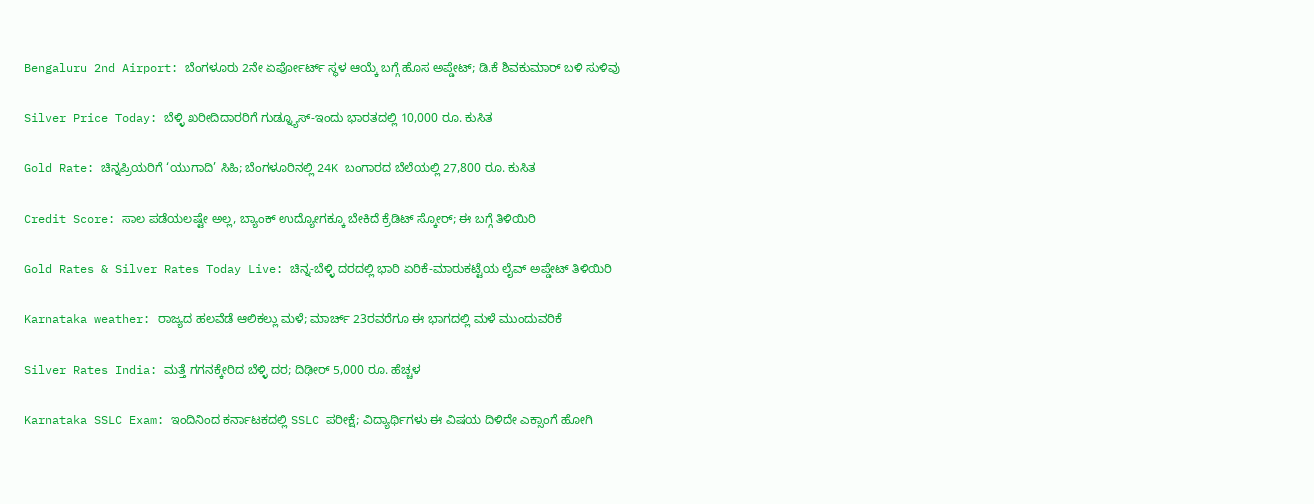Bengaluru 2nd Airport: ಬೆಂಗಳೂರು 2ನೇ ಏರ್ಪೋರ್ಟ್ ಸ್ಥಳ ಆಯ್ಕೆ ಬಗ್ಗೆ ಹೊಸ ಅಪ್ಡೇಟ್; ಡಿ.ಕೆ ಶಿವಕುಮಾರ್ ಬಳಿ ಸುಳಿವು

Silver Price Today: ಬೆಳ್ಳಿ ಖರೀದಿದಾರರಿಗೆ ಗುಡ್ನ್ಯೂಸ್-ಇಂದು ಭಾರತದಲ್ಲಿ 10,000 ರೂ. ಕುಸಿತ

Gold Rate: ಚಿನ್ನಪ್ರಿಯರಿಗೆ ‘ಯುಗಾದಿ’ ಸಿಹಿ; ಬೆಂಗಳೂರಿನಲ್ಲಿ 24K ಬಂಗಾರದ ಬೆಲೆಯಲ್ಲಿ 27,800 ರೂ. ಕುಸಿತ

Credit Score: ಸಾಲ ಪಡೆಯಲಷ್ಟೇ ಅಲ್ಲ, ಬ್ಯಾಂಕ್ ಉದ್ಯೋಗಕ್ಕೂ ಬೇಕಿದೆ ಕ್ರೆಡಿಟ್ ಸ್ಕೋರ್; ಈ ಬಗ್ಗೆ ತಿಳಿಯಿರಿ

Gold Rates & Silver Rates Today Live: ಚಿನ್ನ-ಬೆಳ್ಳಿ ದರದಲ್ಲಿ ಭಾರಿ ಏರಿಕೆ-ಮಾರುಕಟ್ಟೆಯ ಲೈವ್ ಅಪ್ಡೇಟ್ ತಿಳಿಯಿರಿ

Karnataka weather: ರಾಜ್ಯದ ಹಲವೆಡೆ ಆಲಿಕಲ್ಲು ಮಳೆ; ಮಾರ್ಚ್ 23ರವರೆಗೂ ಈ ಭಾಗದಲ್ಲಿ ಮಳೆ ಮುಂದುವರಿಕೆ

Silver Rates India: ಮತ್ತೆ ಗಗನಕ್ಕೇರಿದ ಬೆಳ್ಳಿ ದರ; ದಿಢೀರ್ 5,000 ರೂ. ಹೆಚ್ಚಳ

Karnataka SSLC Exam: ಇಂದಿನಿಂದ ಕರ್ನಾಟಕದಲ್ಲಿ SSLC ಪರೀಕ್ಷೆ; ವಿದ್ಯಾರ್ಥಿಗಳು ಈ ವಿಷಯ ದಿಳಿದೇ ಎಕ್ಸಾಂಗೆ ಹೋಗಿ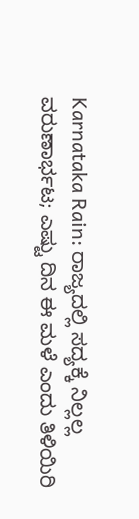Karnataka Rain: ರಾಜ್ಯದಲ್ಲಿ ಸದ್ಯಕ್ಕೆ ನಿಲ್ಲಲ್ಲ ವರುಣಾರ್ಭಟ; ಎಷ್ಟು ದಿನ ಈ ಮಳೆ ಎಂದು ತಿಳಿಯಿರಿ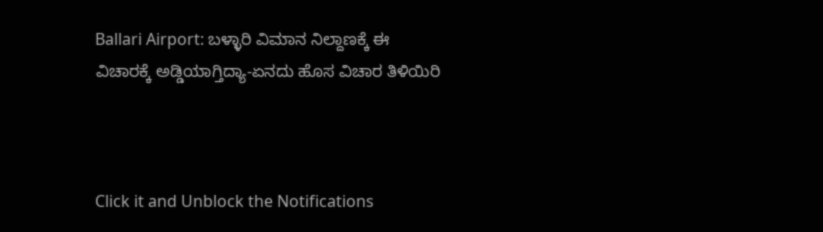Ballari Airport: ಬಳ್ಳಾರಿ ವಿಮಾನ ನಿಲ್ದಾಣಕ್ಕೆ ಈ ವಿಚಾರಕ್ಕೆ ಅಡ್ಡಿಯಾಗ್ತಿದ್ಯಾ-ಏನದು ಹೊಸ ವಿಚಾರ ತಿಳಿಯಿರಿ



Click it and Unblock the Notifications